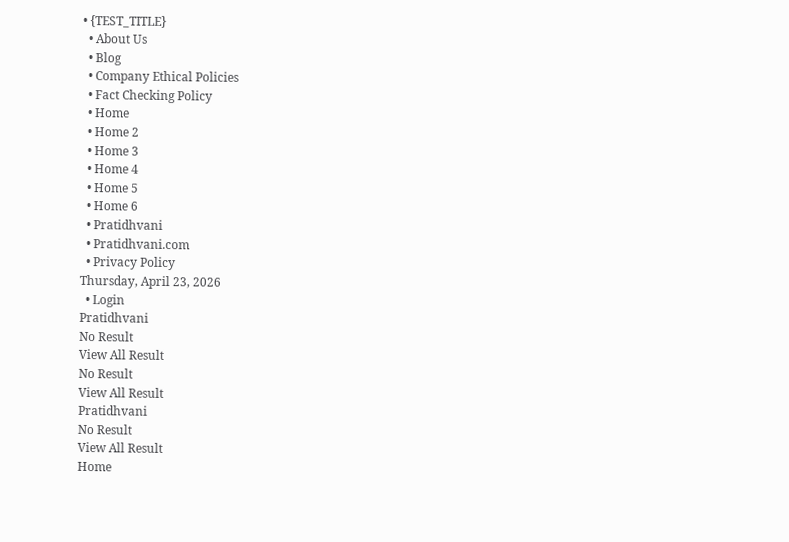• {TEST_TITLE}
  • About Us
  • Blog
  • Company Ethical Policies
  • Fact Checking Policy
  • Home
  • Home 2
  • Home 3
  • Home 4
  • Home 5
  • Home 6
  • Pratidhvani
  • Pratidhvani.com
  • Privacy Policy
Thursday, April 23, 2026
  • Login
Pratidhvani
No Result
View All Result
No Result
View All Result
Pratidhvani
No Result
View All Result
Home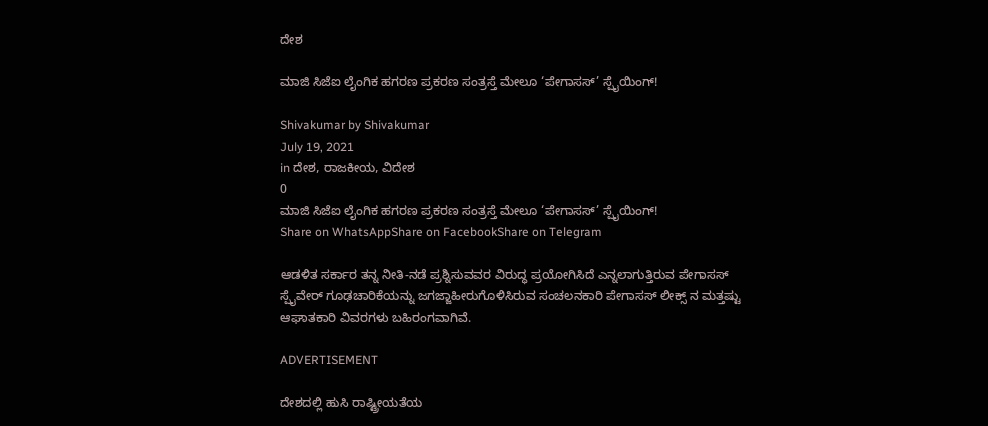ದೇಶ

ಮಾಜಿ ಸಿಜೆಐ ಲೈಂಗಿಕ ಹಗರಣ ಪ್ರಕರಣ ಸಂತ್ರಸ್ತೆ ಮೇಲೂ ‘ಪೇಗಾಸಸ್’ ಸ್ಪೈಯಿಂಗ್!

Shivakumar by Shivakumar
July 19, 2021
in ದೇಶ, ರಾಜಕೀಯ, ವಿದೇಶ
0
ಮಾಜಿ ಸಿಜೆಐ ಲೈಂಗಿಕ ಹಗರಣ ಪ್ರಕರಣ ಸಂತ್ರಸ್ತೆ ಮೇಲೂ ‘ಪೇಗಾಸಸ್’ ಸ್ಪೈಯಿಂಗ್!
Share on WhatsAppShare on FacebookShare on Telegram

ಆಡಳಿತ ಸರ್ಕಾರ ತನ್ನ ನೀತಿ-ನಡೆ ಪ್ರಶ್ನಿಸುವವರ ವಿರುದ್ಧ ಪ್ರಯೋಗಿಸಿದೆ ಎನ್ನಲಾಗುತ್ತಿರುವ ಪೇಗಾಸಸ್ ಸ್ಪೈವೇರ್ ಗೂಢಚಾರಿಕೆಯನ್ನು ಜಗಜ್ಜಾಹೀರುಗೊಳಿಸಿರುವ ಸಂಚಲನಕಾರಿ ಪೇಗಾಸಸ್ ಲೀಕ್ಸ್ ನ ಮತ್ತಷ್ಟು ಆಘಾತಕಾರಿ ವಿವರಗಳು ಬಹಿರಂಗವಾಗಿವೆ.

ADVERTISEMENT

ದೇಶದಲ್ಲಿ ಹುಸಿ ರಾಷ್ಟ್ರೀಯತೆಯ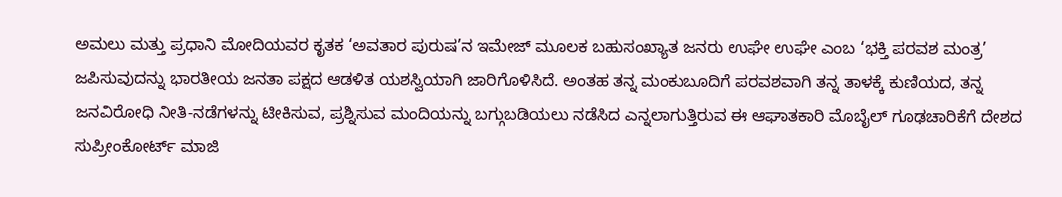ಅಮಲು ಮತ್ತು ಪ್ರಧಾನಿ ಮೋದಿಯವರ ಕೃತಕ ‘ಅವತಾರ ಪುರುಷ’ನ ಇಮೇಜ್ ಮೂಲಕ ಬಹುಸಂಖ್ಯಾತ ಜನರು ಉಘೇ ಉಘೇ ಎಂಬ ‘ಭಕ್ತಿ ಪರವಶ ಮಂತ್ರ’ ಜಪಿಸುವುದನ್ನು ಭಾರತೀಯ ಜನತಾ ಪಕ್ಷದ ಆಡಳಿತ ಯಶಸ್ವಿಯಾಗಿ ಜಾರಿಗೊಳಿಸಿದೆ. ಅಂತಹ ತನ್ನ ಮಂಕುಬೂದಿಗೆ ಪರವಶವಾಗಿ ತನ್ನ ತಾಳಕ್ಕೆ ಕುಣಿಯದ, ತನ್ನ ಜನವಿರೋಧಿ ನೀತಿ-ನಡೆಗಳನ್ನು ಟೀಕಿಸುವ, ಪ್ರಶ್ನಿಸುವ ಮಂದಿಯನ್ನು ಬಗ್ಗುಬಡಿಯಲು ನಡೆಸಿದ ಎನ್ನಲಾಗುತ್ತಿರುವ ಈ ಆಘಾತಕಾರಿ ಮೊಬೈಲ್ ಗೂಢಚಾರಿಕೆಗೆ ದೇಶದ ಸುಪ್ರೀಂಕೋರ್ಟ್ ಮಾಜಿ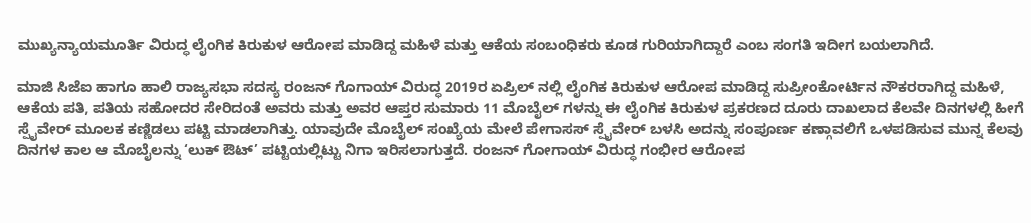ಮುಖ್ಯನ್ಯಾಯಮೂರ್ತಿ ವಿರುದ್ಧ ಲೈಂಗಿಕ ಕಿರುಕುಳ ಆರೋಪ ಮಾಡಿದ್ದ ಮಹಿಳೆ ಮತ್ತು ಆಕೆಯ ಸಂಬಂಧಿಕರು ಕೂಡ ಗುರಿಯಾಗಿದ್ದಾರೆ ಎಂಬ ಸಂಗತಿ ಇದೀಗ ಬಯಲಾಗಿದೆ.

ಮಾಜಿ ಸಿಜೆಐ ಹಾಗೂ ಹಾಲಿ ರಾಜ್ಯಸಭಾ ಸದಸ್ಯ ರಂಜನ್ ಗೊಗಾಯ್ ವಿರುದ್ಧ 2019ರ ಏಪ್ರಿಲ್ ನಲ್ಲಿ ಲೈಂಗಿಕ ಕಿರುಕುಳ ಆರೋಪ ಮಾಡಿದ್ದ ಸುಪ್ರೀಂಕೋರ್ಟಿನ ನೌಕರರಾಗಿದ್ದ ಮಹಿಳೆ, ಆಕೆಯ ಪತಿ, ಪತಿಯ ಸಹೋದರ ಸೇರಿದಂತೆ ಅವರು ಮತ್ತು ಅವರ ಆಪ್ತರ ಸುಮಾರು 11 ಮೊಬೈಲ್ ಗಳನ್ನು ಈ ಲೈಂಗಿಕ ಕಿರುಕುಳ ಪ್ರಕರಣದ ದೂರು ದಾಖಲಾದ ಕೆಲವೇ ದಿನಗಳಲ್ಲಿ ಹೀಗೆ ಸ್ಪೈವೇರ್ ಮೂಲಕ ಕಣ್ಣಿಡಲು ಪಟ್ಟಿ ಮಾಡಲಾಗಿತ್ತು. ಯಾವುದೇ ಮೊಬೈಲ್ ಸಂಖ್ಯೆಯ ಮೇಲೆ ಪೇಗಾಸಸ್ ಸ್ಪೈವೇರ್ ಬಳಸಿ ಅದನ್ನು ಸಂಪೂರ್ಣ ಕಣ್ಗಾವಲಿಗೆ ಒಳಪಡಿಸುವ ಮುನ್ನ ಕೆಲವು ದಿನಗಳ ಕಾಲ ಆ ಮೊಬೈಲನ್ನು ‘ಲುಕ್ ಔಟ್’ ಪಟ್ಟಿಯಲ್ಲಿಟ್ಟು ನಿಗಾ ಇರಿಸಲಾಗುತ್ತದೆ. ರಂಜನ್ ಗೋಗಾಯ್ ವಿರುದ್ಧ ಗಂಭೀರ ಆರೋಪ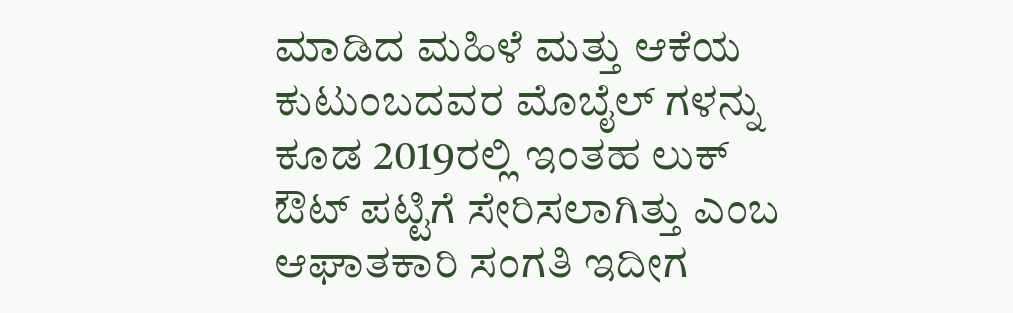ಮಾಡಿದ ಮಹಿಳೆ ಮತ್ತು ಆಕೆಯ ಕುಟುಂಬದವರ ಮೊಬೈಲ್ ಗಳನ್ನು ಕೂಡ 2019ರಲ್ಲಿ ಇಂತಹ ಲುಕ್ ಔಟ್ ಪಟ್ಟಿಗೆ ಸೇರಿಸಲಾಗಿತ್ತು ಎಂಬ ಆಘಾತಕಾರಿ ಸಂಗತಿ ಇದೀಗ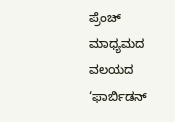ಪ್ರೆಂಚ್ ಮಾಧ್ಯಮದ ವಲಯದ ‘ಫಾರ್ಬಿಡನ್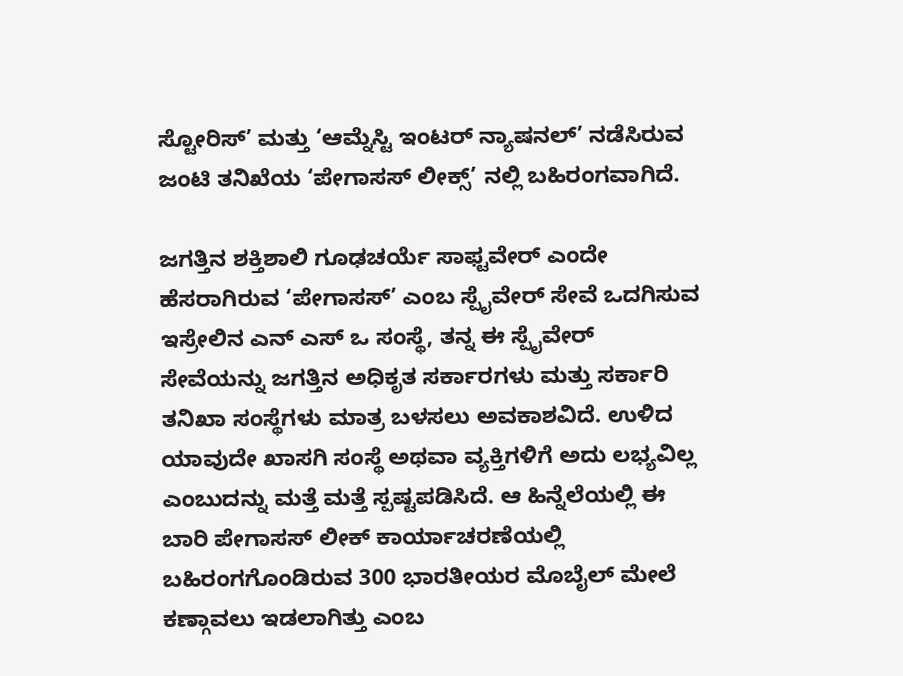ಸ್ಟೋರಿಸ್’ ಮತ್ತು ‘ಆಮ್ನೆಸ್ಟಿ ಇಂಟರ್ ನ್ಯಾಷನಲ್’ ನಡೆಸಿರುವ ಜಂಟಿ ತನಿಖೆಯ ‘ಪೇಗಾಸಸ್ ಲೀಕ್ಸ್’ ನಲ್ಲಿ ಬಹಿರಂಗವಾಗಿದೆ.

ಜಗತ್ತಿನ ಶಕ್ತಿಶಾಲಿ ಗೂಢಚರ್ಯೆ ಸಾಫ್ಟವೇರ್ ಎಂದೇ ಹೆಸರಾಗಿರುವ ‘ಪೇಗಾಸಸ್’ ಎಂಬ ಸ್ಪೈವೇರ್ ಸೇವೆ ಒದಗಿಸುವ ಇಸ್ರೇಲಿನ ಎನ್ ಎಸ್ ಒ ಸಂಸ್ಥೆ, ತನ್ನ ಈ ಸ್ಪೈವೇರ್ ಸೇವೆಯನ್ನು ಜಗತ್ತಿನ ಅಧಿಕೃತ ಸರ್ಕಾರಗಳು ಮತ್ತು ಸರ್ಕಾರಿ ತನಿಖಾ ಸಂಸ್ಥೆಗಳು ಮಾತ್ರ ಬಳಸಲು ಅವಕಾಶವಿದೆ. ಉಳಿದ ಯಾವುದೇ ಖಾಸಗಿ ಸಂಸ್ಥೆ ಅಥವಾ ವ್ಯಕ್ತಿಗಳಿಗೆ ಅದು ಲಭ್ಯವಿಲ್ಲ ಎಂಬುದನ್ನು ಮತ್ತೆ ಮತ್ತೆ ಸ್ಪಷ್ಟಪಡಿಸಿದೆ. ಆ ಹಿನ್ನೆಲೆಯಲ್ಲಿ ಈ ಬಾರಿ ಪೇಗಾಸಸ್ ಲೀಕ್ ಕಾರ್ಯಾಚರಣೆಯಲ್ಲಿ ಬಹಿರಂಗಗೊಂಡಿರುವ 300 ಭಾರತೀಯರ ಮೊಬೈಲ್ ಮೇಲೆ ಕಣ್ಗಾವಲು ಇಡಲಾಗಿತ್ತು ಎಂಬ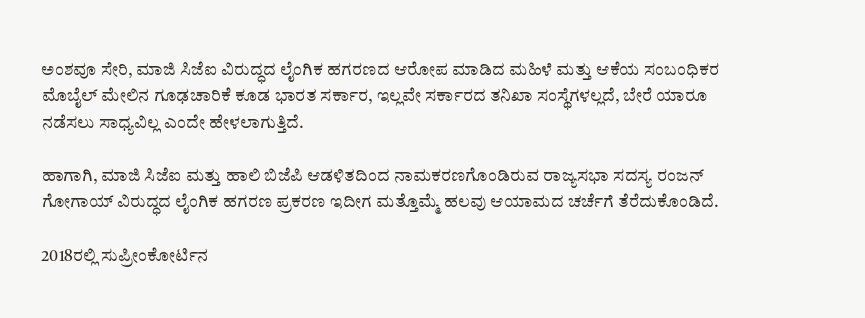ಅಂಶವೂ ಸೇರಿ, ಮಾಜಿ ಸಿಜೆಐ ವಿರುದ್ಧದ ಲೈಂಗಿಕ ಹಗರಣದ ಆರೋಪ ಮಾಡಿದ ಮಹಿಳೆ ಮತ್ತು ಆಕೆಯ ಸಂಬಂಧಿಕರ ಮೊಬೈಲ್ ಮೇಲಿನ ಗೂಢಚಾರಿಕೆ ಕೂಡ ಭಾರತ ಸರ್ಕಾರ, ಇಲ್ಲವೇ ಸರ್ಕಾರದ ತನಿಖಾ ಸಂಸ್ಥೆಗಳಲ್ಲದೆ, ಬೇರೆ ಯಾರೂ ನಡೆಸಲು ಸಾಧ್ಯವಿಲ್ಲ ಎಂದೇ ಹೇಳಲಾಗುತ್ತಿದೆ.

ಹಾಗಾಗಿ, ಮಾಜಿ ಸಿಜೆಐ ಮತ್ತು ಹಾಲಿ ಬಿಜೆಪಿ ಆಡಳಿತದಿಂದ ನಾಮಕರಣಗೊಂಡಿರುವ ರಾಜ್ಯಸಭಾ ಸದಸ್ಯ ರಂಜನ್ ಗೋಗಾಯ್ ವಿರುದ್ಧದ ಲೈಂಗಿಕ ಹಗರಣ ಪ್ರಕರಣ ಇದೀಗ ಮತ್ತೊಮ್ಮೆ ಹಲವು ಆಯಾಮದ ಚರ್ಚೆಗೆ ತೆರೆದುಕೊಂಡಿದೆ.

2018ರಲ್ಲಿ ಸುಪ್ರೀಂಕೋರ್ಟಿನ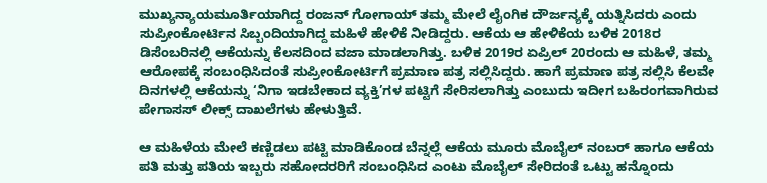ಮುಖ್ಯನ್ಯಾಯಮೂರ್ತಿಯಾಗಿದ್ದ ರಂಜನ್ ಗೋಗಾಯ್ ತಮ್ಮ ಮೇಲೆ ಲೈಂಗಿಕ ದೌರ್ಜನ್ಯಕ್ಕೆ ಯತ್ನಿಸಿದರು ಎಂದು ಸುಪ್ರೀಂಕೋರ್ಟಿನ ಸಿಬ್ಬಂದಿಯಾಗಿದ್ದ ಮಹಿಳೆ ಹೇಳಿಕೆ ನೀಡಿದ್ದರು. ಆಕೆಯ ಆ ಹೇಳಿಕೆಯ ಬಳಿಕ 2018ರ ಡಿಸೆಂಬರಿನಲ್ಲಿ ಆಕೆಯನ್ನು ಕೆಲಸದಿಂದ ವಜಾ ಮಾಡಲಾಗಿತ್ತು. ಬಳಿಕ 2019ರ ಏಪ್ರಿಲ್ 20ರಂದು ಆ ಮಹಿಳೆ, ತಮ್ಮ ಆರೋಪಕ್ಕೆ ಸಂಬಂಧಿಸಿದಂತೆ ಸುಪ್ರೀಂಕೋರ್ಟಿಗೆ ಪ್ರಮಾಣ ಪತ್ರ ಸಲ್ಲಿಸಿದ್ದರು. ಹಾಗೆ ಪ್ರಮಾಣ ಪತ್ರ ಸಲ್ಲಿಸಿ ಕೆಲವೇ ದಿನಗಳಲ್ಲಿ ಆಕೆಯನ್ನು ‘ನಿಗಾ ಇಡಬೇಕಾದ ವ್ಯಕ್ತಿ’ಗಳ ಪಟ್ಟಿಗೆ ಸೇರಿಸಲಾಗಿತ್ತು ಎಂಬುದು ಇದೀಗ ಬಹಿರಂಗವಾಗಿರುವ ಪೇಗಾಸಸ್ ಲೀಕ್ಸ್ ದಾಖಲೆಗಳು ಹೇಳುತ್ತಿವೆ.

ಆ ಮಹಿಳೆಯ ಮೇಲೆ ಕಣ್ಣಿಡಲು ಪಟ್ಟಿ ಮಾಡಿಕೊಂಡ ಬೆನ್ನಲ್ಲೆ ಆಕೆಯ ಮೂರು ಮೊಬೈಲ್ ನಂಬರ್ ಹಾಗೂ ಆಕೆಯ ಪತಿ ಮತ್ತು ಪತಿಯ ಇಬ್ಬರು ಸಹೋದರರಿಗೆ ಸಂಬಂಧಿಸಿದ ಎಂಟು ಮೊಬೈಲ್ ಸೇರಿದಂತೆ ಒಟ್ಟು ಹನ್ನೊಂದು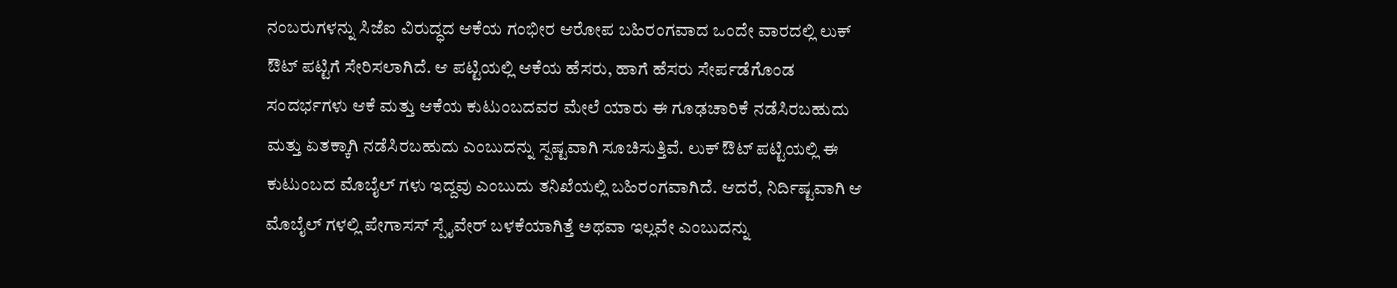ನಂಬರುಗಳನ್ನು ಸಿಜೆಐ ವಿರುದ್ಧದ ಆಕೆಯ ಗಂಭೀರ ಆರೋಪ ಬಹಿರಂಗವಾದ ಒಂದೇ ವಾರದಲ್ಲಿ ಲುಕ್ ಔಟ್ ಪಟ್ಟಿಗೆ ಸೇರಿಸಲಾಗಿದೆ. ಆ ಪಟ್ಟಿಯಲ್ಲಿ ಆಕೆಯ ಹೆಸರು, ಹಾಗೆ ಹೆಸರು ಸೇರ್ಪಡೆಗೊಂಡ ಸಂದರ್ಭಗಳು ಆಕೆ ಮತ್ತು ಆಕೆಯ ಕುಟುಂಬದವರ ಮೇಲೆ ಯಾರು ಈ ಗೂಢಚಾರಿಕೆ ನಡೆಸಿರಬಹುದು ಮತ್ತು ಏತಕ್ಕಾಗಿ ನಡೆಸಿರಬಹುದು ಎಂಬುದನ್ನು ಸ್ಪಷ್ಟವಾಗಿ ಸೂಚಿಸುತ್ತಿವೆ. ಲುಕ್ ಔಟ್ ಪಟ್ಟಿಯಲ್ಲಿ ಈ ಕುಟುಂಬದ ಮೊಬೈಲ್ ಗಳು ಇದ್ದವು ಎಂಬುದು ತನಿಖೆಯಲ್ಲಿ ಬಹಿರಂಗವಾಗಿದೆ. ಆದರೆ, ನಿರ್ದಿಷ್ಟವಾಗಿ ಆ ಮೊಬೈಲ್ ಗಳಲ್ಲಿ ಪೇಗಾಸಸ್ ಸ್ಪೈವೇರ್ ಬಳಕೆಯಾಗಿತ್ತೆ ಅಥವಾ ಇಲ್ಲವೇ ಎಂಬುದನ್ನು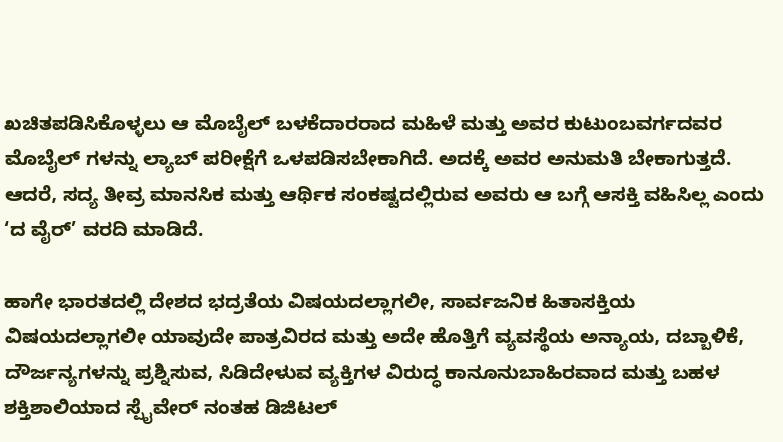ಖಚಿತಪಡಿಸಿಕೊಳ್ಳಲು ಆ ಮೊಬೈಲ್ ಬಳಕೆದಾರರಾದ ಮಹಿಳೆ ಮತ್ತು ಅವರ ಕುಟುಂಬವರ್ಗದವರ ಮೊಬೈಲ್ ಗಳನ್ನು ಲ್ಯಾಬ್ ಪರೀಕ್ಷೆಗೆ ಒಳಪಡಿಸಬೇಕಾಗಿದೆ. ಅದಕ್ಕೆ ಅವರ ಅನುಮತಿ ಬೇಕಾಗುತ್ತದೆ. ಆದರೆ, ಸದ್ಯ ತೀವ್ರ ಮಾನಸಿಕ ಮತ್ತು ಆರ್ಥಿಕ ಸಂಕಷ್ಟದಲ್ಲಿರುವ ಅವರು ಆ ಬಗ್ಗೆ ಆಸಕ್ತಿ ವಹಿಸಿಲ್ಲ ಎಂದು ‘ದ ವೈರ್’ ವರದಿ ಮಾಡಿದೆ.

ಹಾಗೇ ಭಾರತದಲ್ಲಿ ದೇಶದ ಭದ್ರತೆಯ ವಿಷಯದಲ್ಲಾಗಲೀ, ಸಾರ್ವಜನಿಕ ಹಿತಾಸಕ್ತಿಯ ವಿಷಯದಲ್ಲಾಗಲೀ ಯಾವುದೇ ಪಾತ್ರವಿರದ ಮತ್ತು ಅದೇ ಹೊತ್ತಿಗೆ ವ್ಯವಸ್ಥೆಯ ಅನ್ಯಾಯ, ದಬ್ಬಾಳಿಕೆ, ದೌರ್ಜನ್ಯಗಳನ್ನು ಪ್ರಶ್ನಿಸುವ, ಸಿಡಿದೇಳುವ ವ್ಯಕ್ತಿಗಳ ವಿರುದ್ಧ ಕಾನೂನುಬಾಹಿರವಾದ ಮತ್ತು ಬಹಳ ಶಕ್ತಿಶಾಲಿಯಾದ ಸ್ಪೈವೇರ್ ನಂತಹ ಡಿಜಿಟಲ್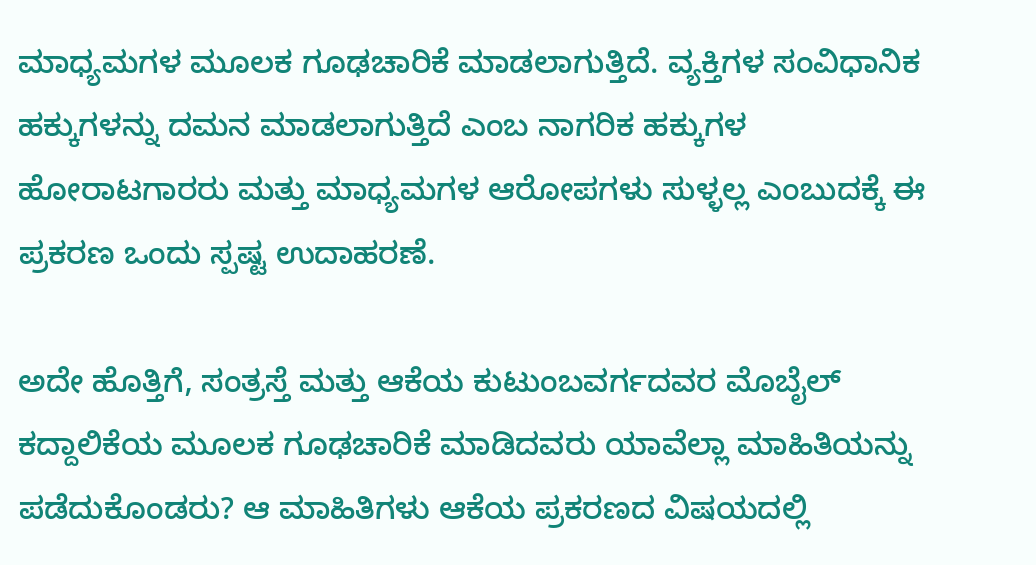ಮಾಧ್ಯಮಗಳ ಮೂಲಕ ಗೂಢಚಾರಿಕೆ ಮಾಡಲಾಗುತ್ತಿದೆ. ವ್ಯಕ್ತಿಗಳ ಸಂವಿಧಾನಿಕ ಹಕ್ಕುಗಳನ್ನು ದಮನ ಮಾಡಲಾಗುತ್ತಿದೆ ಎಂಬ ನಾಗರಿಕ ಹಕ್ಕುಗಳ ಹೋರಾಟಗಾರರು ಮತ್ತು ಮಾಧ್ಯಮಗಳ ಆರೋಪಗಳು ಸುಳ್ಳಲ್ಲ ಎಂಬುದಕ್ಕೆ ಈ ಪ್ರಕರಣ ಒಂದು ಸ್ಪಷ್ಟ ಉದಾಹರಣೆ.

ಅದೇ ಹೊತ್ತಿಗೆ, ಸಂತ್ರಸ್ತೆ ಮತ್ತು ಆಕೆಯ ಕುಟುಂಬವರ್ಗದವರ ಮೊಬೈಲ್ ಕದ್ದಾಲಿಕೆಯ ಮೂಲಕ ಗೂಢಚಾರಿಕೆ ಮಾಡಿದವರು ಯಾವೆಲ್ಲಾ ಮಾಹಿತಿಯನ್ನು ಪಡೆದುಕೊಂಡರು? ಆ ಮಾಹಿತಿಗಳು ಆಕೆಯ ಪ್ರಕರಣದ ವಿಷಯದಲ್ಲಿ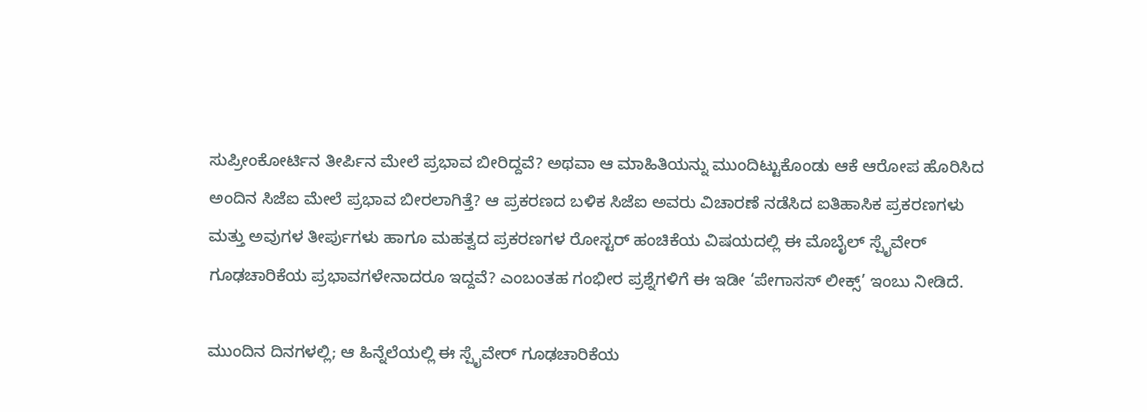ಸುಪ್ರೀಂಕೋರ್ಟಿನ ತೀರ್ಪಿನ ಮೇಲೆ ಪ್ರಭಾವ ಬೀರಿದ್ದವೆ? ಅಥವಾ ಆ ಮಾಹಿತಿಯನ್ನು ಮುಂದಿಟ್ಟುಕೊಂಡು ಆಕೆ ಆರೋಪ ಹೊರಿಸಿದ ಅಂದಿನ ಸಿಜೆಐ ಮೇಲೆ ಪ್ರಭಾವ ಬೀರಲಾಗಿತ್ತೆ? ಆ ಪ್ರಕರಣದ ಬಳಿಕ ಸಿಜೆಐ ಅವರು ವಿಚಾರಣೆ ನಡೆಸಿದ ಐತಿಹಾಸಿಕ ಪ್ರಕರಣಗಳು ಮತ್ತು ಅವುಗಳ ತೀರ್ಪುಗಳು ಹಾಗೂ ಮಹತ್ವದ ಪ್ರಕರಣಗಳ ರೋಸ್ಟರ್ ಹಂಚಿಕೆಯ ವಿಷಯದಲ್ಲಿ ಈ ಮೊಬೈಲ್ ಸ್ಪೈವೇರ್ ಗೂಢಚಾರಿಕೆಯ ಪ್ರಭಾವಗಳೇನಾದರೂ ಇದ್ದವೆ? ಎಂಬಂತಹ ಗಂಭೀರ ಪ್ರಶ್ನೆಗಳಿಗೆ ಈ ಇಡೀ ‘ಪೇಗಾಸಸ್ ಲೀಕ್ಸ್’ ಇಂಬು ನೀಡಿದೆ.

ಮುಂದಿನ ದಿನಗಳಲ್ಲಿ; ಆ ಹಿನ್ನೆಲೆಯಲ್ಲಿ ಈ ಸ್ಪೈವೇರ್ ಗೂಢಚಾರಿಕೆಯ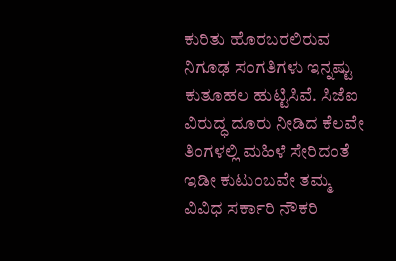ಕುರಿತು ಹೊರಬರಲಿರುವ ನಿಗೂಢ ಸಂಗತಿಗಳು ಇನ್ನಷ್ಟು ಕುತೂಹಲ ಹುಟ್ಟಿಸಿವೆ. ಸಿಜೆಐ ವಿರುದ್ಧ ದೂರು ನೀಡಿದ ಕೆಲವೇ ತಿಂಗಳಲ್ಲಿ ಮಹಿಳೆ ಸೇರಿದಂತೆ ಇಡೀ ಕುಟುಂಬವೇ ತಮ್ಮ ವಿವಿಧ ಸರ್ಕಾರಿ ನೌಕರಿ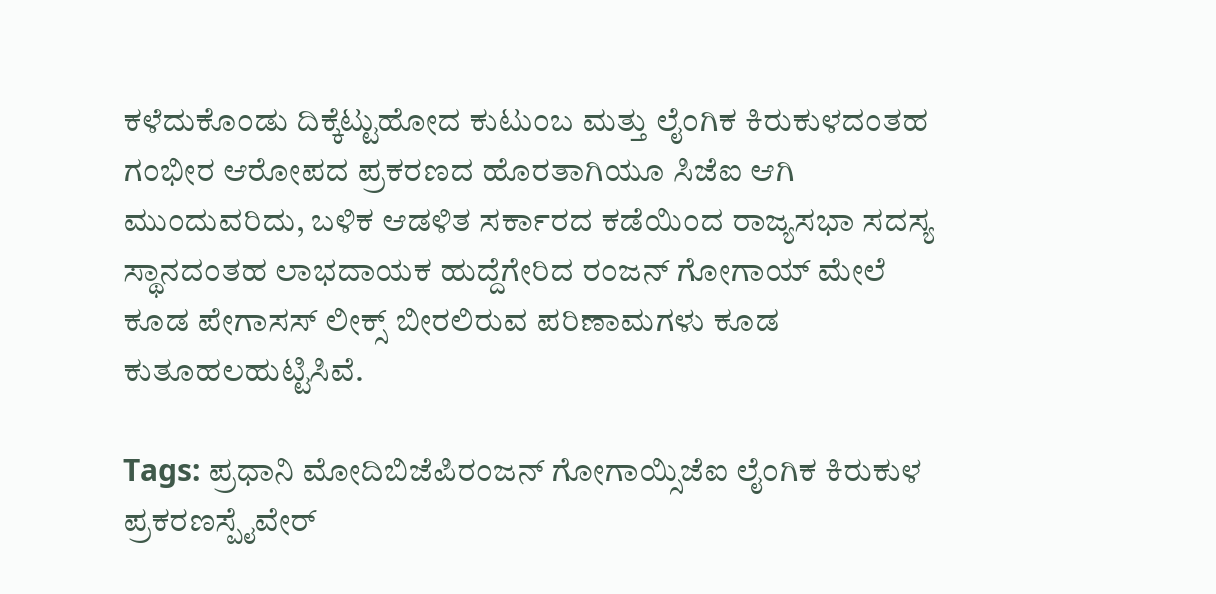ಕಳೆದುಕೊಂಡು ದಿಕ್ಕೆಟ್ಟುಹೋದ ಕುಟುಂಬ ಮತ್ತು ಲೈಂಗಿಕ ಕಿರುಕುಳದಂತಹ ಗಂಭೀರ ಆರೋಪದ ಪ್ರಕರಣದ ಹೊರತಾಗಿಯೂ ಸಿಜೆಐ ಆಗಿ ಮುಂದುವರಿದು, ಬಳಿಕ ಆಡಳಿತ ಸರ್ಕಾರದ ಕಡೆಯಿಂದ ರಾಜ್ಯಸಭಾ ಸದಸ್ಯ ಸ್ಥಾನದಂತಹ ಲಾಭದಾಯಕ ಹುದ್ದೆಗೇರಿದ ರಂಜನ್ ಗೋಗಾಯ್ ಮೇಲೆ ಕೂಡ ಪೇಗಾಸಸ್ ಲೀಕ್ಸ್ ಬೀರಲಿರುವ ಪರಿಣಾಮಗಳು ಕೂಡ ಕುತೂಹಲಹುಟ್ಟಿಸಿವೆ.

Tags: ಪ್ರಧಾನಿ ಮೋದಿಬಿಜೆಪಿರಂಜನ್ ಗೋಗಾಯ್ಸಿಜೆಐ ಲೈಂಗಿಕ ಕಿರುಕುಳ ಪ್ರಕರಣಸ್ಪೈವೇರ್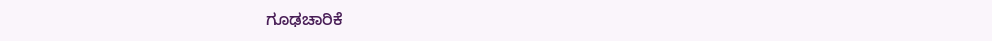ಗೂಢಚಾರಿಕೆ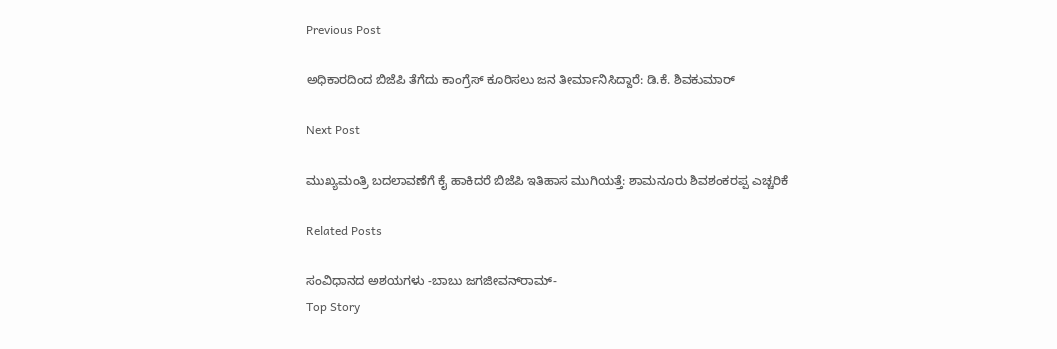Previous Post

ಅಧಿಕಾರದಿಂದ ಬಿಜೆಪಿ ತೆಗೆದು ಕಾಂಗ್ರೆಸ್ ಕೂರಿಸಲು ಜನ ತೀರ್ಮಾನಿಸಿದ್ದಾರೆ: ಡಿ.ಕೆ. ಶಿವಕುಮಾರ್

Next Post

ಮುಖ್ಯಮಂತ್ರಿ ಬದಲಾವಣೆಗೆ ಕೈ ಹಾಕಿದರೆ ಬಿಜೆಪಿ ಇತಿಹಾಸ ಮುಗಿಯತ್ತೆ: ಶಾಮನೂರು ಶಿವಶಂಕರಪ್ಪ ಎಚ್ಚರಿಕೆ

Related Posts

ಸಂವಿಧಾನದ ಅಶಯಗಳು -ಬಾಬು ಜಗಜೀವನ್‌ರಾಮ್‌-
Top Story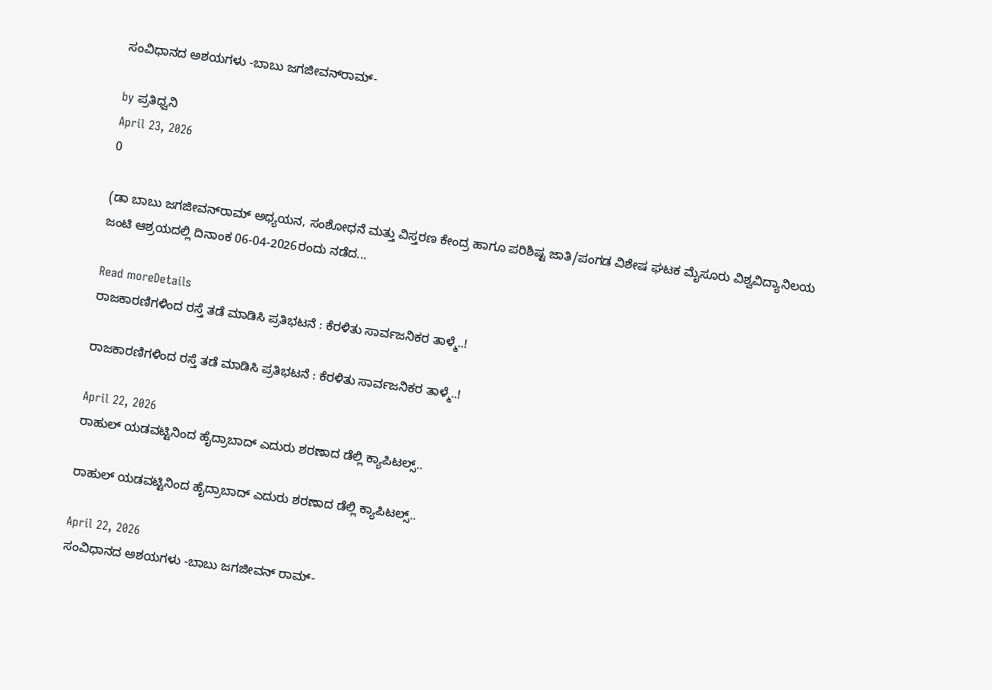ಸಂವಿಧಾನದ ಅಶಯಗಳು -ಬಾಬು ಜಗಜೀವನ್‌ರಾಮ್‌-

by ಪ್ರತಿಧ್ವನಿ
April 23, 2026
0

(ಡಾ ಬಾಬು ಜಗಜೀವನ್‌ರಾಮ್‌ ಅಧ್ಯಯನ, ಸಂಶೋಧನೆ ಮತ್ತು ವಿಸ್ತರಣ ಕೇಂದ್ರ ಹಾಗೂ ಪರಿಶಿಷ್ಟ ಜಾತಿ/ಪಂಗಡ ವಿಶೇಷ ಘಟಕ ಮೈಸೂರು ವಿಶ್ವವಿದ್ಯಾನಿಲಯ ಜಂಟಿ ಆಶ್ರಯದಲ್ಲಿ ದಿನಾಂಕ 06-04-2026ರಂದು ನಡೆದ...

Read moreDetails
ರಾಜಕಾರಣಿಗಳಿಂದ ರಸ್ತೆ ತಡೆ ಮಾಡಿಸಿ ಪ್ರತಿಭಟನೆ : ಕೆರಳಿತು ಸಾರ್ವಜನಿಕರ ತಾಳ್ಮೆ..!

ರಾಜಕಾರಣಿಗಳಿಂದ ರಸ್ತೆ ತಡೆ ಮಾಡಿಸಿ ಪ್ರತಿಭಟನೆ : ಕೆರಳಿತು ಸಾರ್ವಜನಿಕರ ತಾಳ್ಮೆ..!

April 22, 2026
ರಾಹುಲ್‌ ಯಡವಟ್ಟಿನಿಂದ ಹೈದ್ರಾಬಾದ್‌ ಎದುರು ಶರಣಾದ ಡೆಲ್ಲಿ ಕ್ಯಾಪಿಟಲ್ಸ್..

ರಾಹುಲ್‌ ಯಡವಟ್ಟಿನಿಂದ ಹೈದ್ರಾಬಾದ್‌ ಎದುರು ಶರಣಾದ ಡೆಲ್ಲಿ ಕ್ಯಾಪಿಟಲ್ಸ್..

April 22, 2026
ಸಂವಿಧಾನದ ಅಶಯಗಳು -ಬಾಬು ಜಗಜೀವನ್ ರಾಮ್-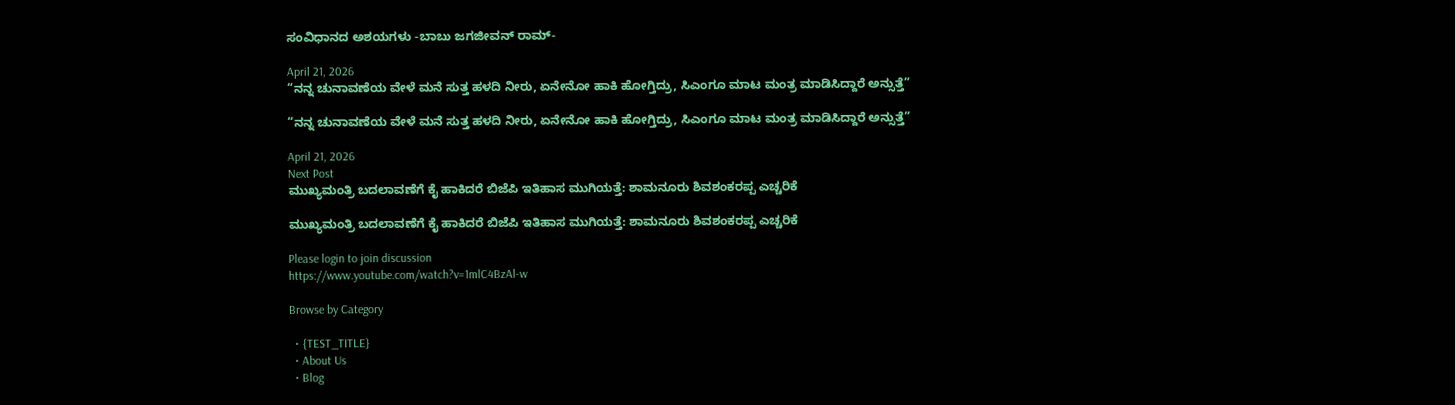ಸಂವಿಧಾನದ ಅಶಯಗಳು -ಬಾಬು ಜಗಜೀವನ್ ರಾಮ್-

April 21, 2026
“ನನ್ನ ಚುನಾವಣೆಯ ವೇಳೆ ಮನೆ ಸುತ್ತ ಹಳದಿ ನೀರು, ಏನೇನೋ ಹಾಕಿ ಹೋಗ್ತಿದ್ರು, ಸಿಎಂಗೂ ಮಾಟ ಮಂತ್ರ ಮಾಡಿಸಿದ್ದಾರೆ ಅನ್ಸುತ್ತೆ”

“ನನ್ನ ಚುನಾವಣೆಯ ವೇಳೆ ಮನೆ ಸುತ್ತ ಹಳದಿ ನೀರು, ಏನೇನೋ ಹಾಕಿ ಹೋಗ್ತಿದ್ರು, ಸಿಎಂಗೂ ಮಾಟ ಮಂತ್ರ ಮಾಡಿಸಿದ್ದಾರೆ ಅನ್ಸುತ್ತೆ”

April 21, 2026
Next Post
ಮುಖ್ಯಮಂತ್ರಿ ಬದಲಾವಣೆಗೆ ಕೈ ಹಾಕಿದರೆ ಬಿಜೆಪಿ ಇತಿಹಾಸ ಮುಗಿಯತ್ತೆ: ಶಾಮನೂರು ಶಿವಶಂಕರಪ್ಪ ಎಚ್ಚರಿಕೆ

ಮುಖ್ಯಮಂತ್ರಿ ಬದಲಾವಣೆಗೆ ಕೈ ಹಾಕಿದರೆ ಬಿಜೆಪಿ ಇತಿಹಾಸ ಮುಗಿಯತ್ತೆ: ಶಾಮನೂರು ಶಿವಶಂಕರಪ್ಪ ಎಚ್ಚರಿಕೆ

Please login to join discussion
https://www.youtube.com/watch?v=1mlC4BzAl-w

Browse by Category

  • {TEST_TITLE}
  • About Us
  • Blog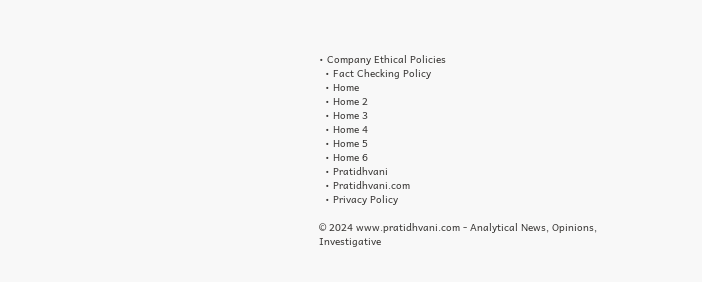• Company Ethical Policies
  • Fact Checking Policy
  • Home
  • Home 2
  • Home 3
  • Home 4
  • Home 5
  • Home 6
  • Pratidhvani
  • Pratidhvani.com
  • Privacy Policy

© 2024 www.pratidhvani.com - Analytical News, Opinions, Investigative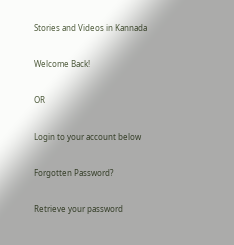Stories and Videos in Kannada

Welcome Back!

OR

Login to your account below

Forgotten Password?

Retrieve your password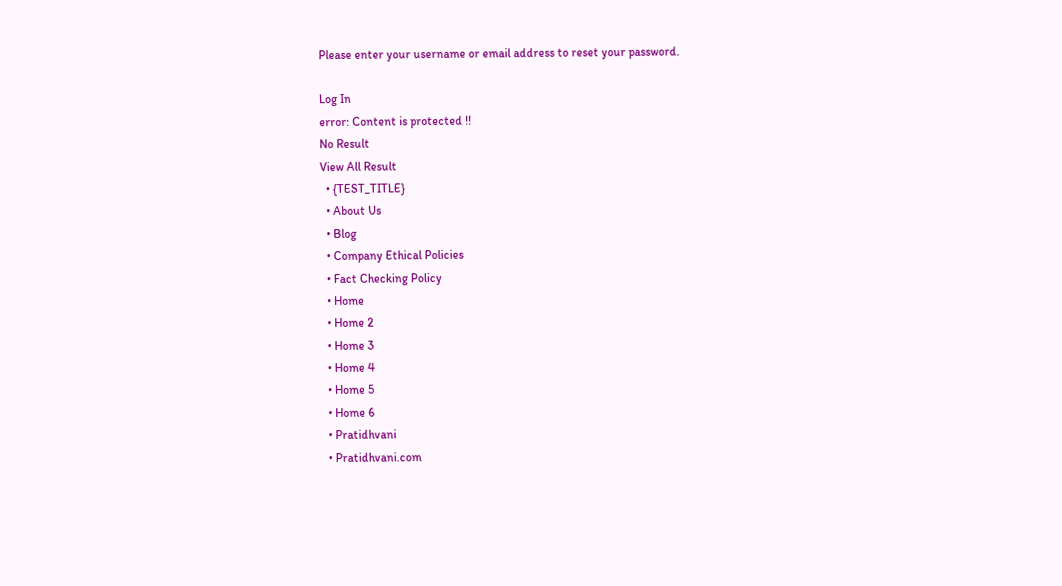Please enter your username or email address to reset your password.

Log In
error: Content is protected !!
No Result
View All Result
  • {TEST_TITLE}
  • About Us
  • Blog
  • Company Ethical Policies
  • Fact Checking Policy
  • Home
  • Home 2
  • Home 3
  • Home 4
  • Home 5
  • Home 6
  • Pratidhvani
  • Pratidhvani.com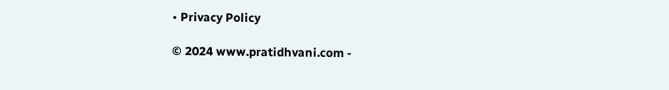• Privacy Policy

© 2024 www.pratidhvani.com -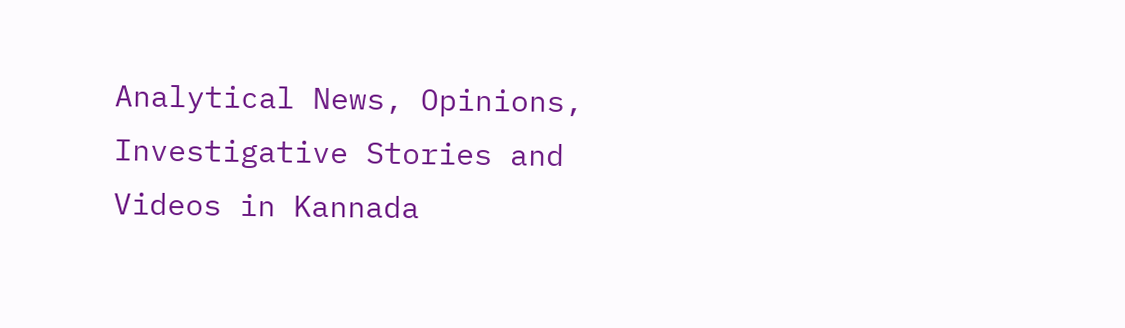Analytical News, Opinions, Investigative Stories and Videos in Kannada